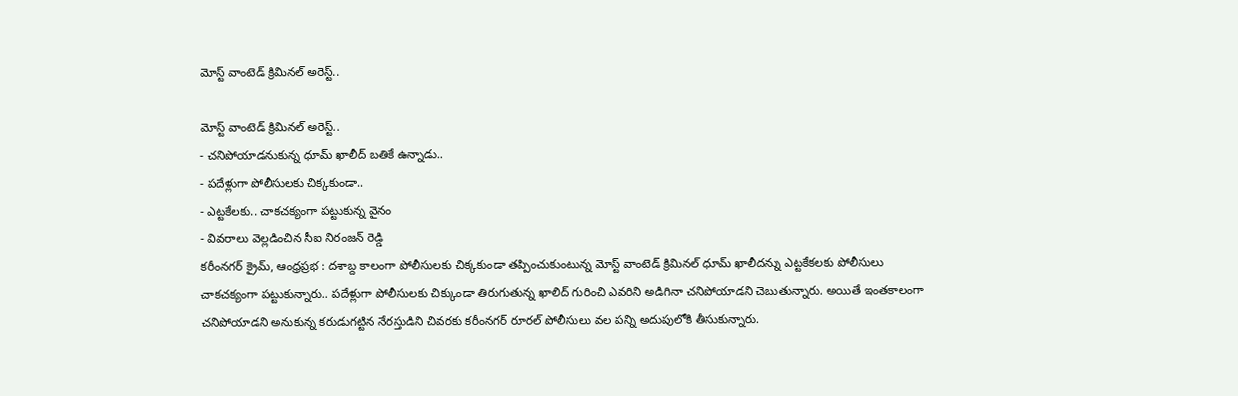మోస్ట్ వాంటెడ్ క్రిమినల్ అరెస్ట్..

మోస్ట్ వాంటెడ్ క్రిమినల్ అరెస్ట్..
- చనిపోయాడనుకున్న ధూమ్ ఖాలీద్ బతికే ఉన్నాడు..
- పదేళ్లుగా పోలీసులకు చిక్కకుండా..
- ఎట్టకేలకు.. చాకచక్యంగా పట్టుకున్న వైనం
- వివరాలు వెల్లడించిన సీఐ నిరంజన్ రెడ్డి
కరీంనగర్ క్రైమ్, ఆంధ్రప్రభ : దశాబ్ద కాలంగా పోలీసులకు చిక్కకుండా తప్పించుకుంటున్న మోస్ట్ వాంటెడ్ క్రిమినల్ ధూమ్ ఖాలీదన్ను ఎట్టకేకలకు పోలీసులు చాకచక్యంగా పట్టుకున్నారు.. పదేళ్లుగా పోలీసులకు చిక్కుండా తిరుగుతున్న ఖాలిద్ గురించి ఎవరిని అడిగినా చనిపోయాడని చెబుతున్నారు. అయితే ఇంతకాలంగా చనిపోయాడని అనుకున్న కరుడుగట్టిన నేరస్తుడిని చివరకు కరీంనగర్ రూరల్ పోలీసులు వల పన్ని అదుపులోకి తీసుకున్నారు.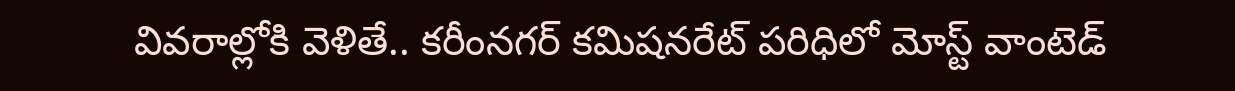వివరాల్లోకి వెళితే.. కరీంనగర్ కమిషనరేట్ పరిధిలో మోస్ట్ వాంటెడ్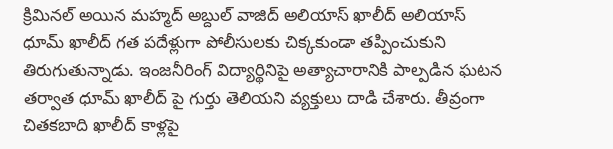క్రిమినల్ అయిన మహ్మద్ అబ్దుల్ వాజిద్ అలియాస్ ఖాలీద్ అలియాస్ ధూమ్ ఖాలీద్ గత పదేళ్లుగా పోలీసులకు చిక్కకుండా తప్పించుకుని తిరుగుతున్నాడు. ఇంజనీరింగ్ విద్యార్థినిపై అత్యాచారానికి పాల్పడిన ఘటన తర్వాత ధూమ్ ఖాలీద్ పై గుర్తు తెలియని వ్యక్తులు దాడి చేశారు. తీవ్రంగా చితకబాది ఖాలీద్ కాళ్లపై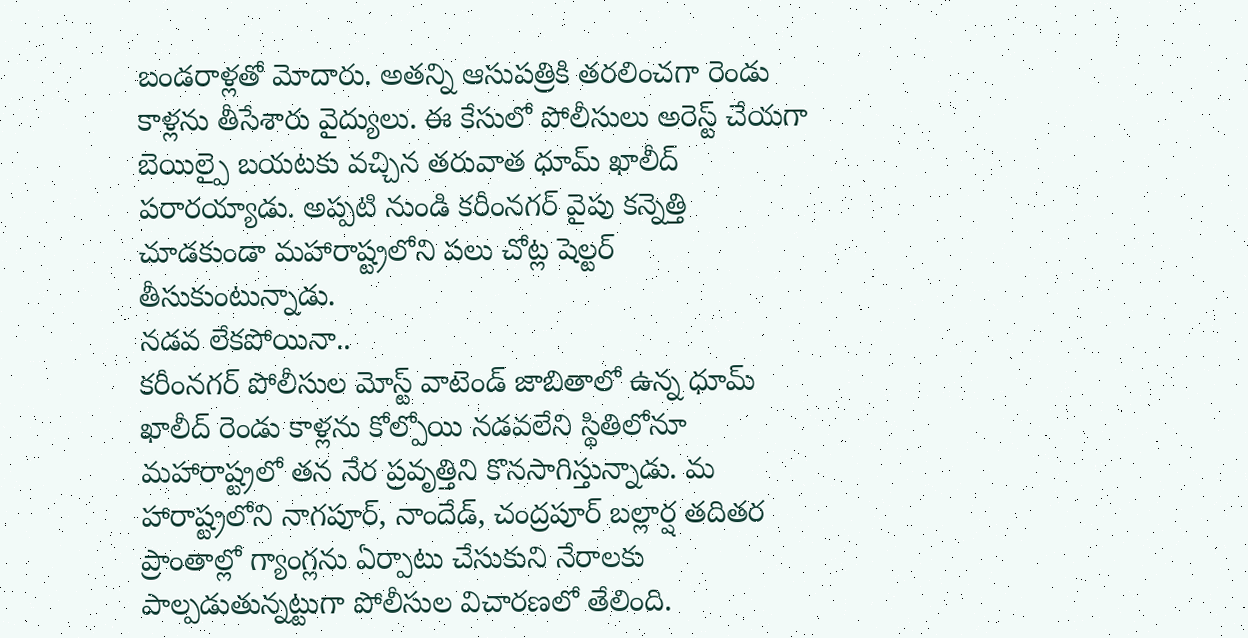బండరాళ్లతో మోదారు. అతన్ని ఆసుపత్రికి తరలించగా రెండు కాళ్లను తీసేశారు వైద్యులు. ఈ కేసులో పోలీసులు అరెస్ట్ చేయగా బెయిల్పై బయటకు వచ్చిన తరువాత ధూమ్ ఖాలీద్ పరారయ్యాడు. అప్పటి నుండి కరీంనగర్ వైపు కన్నెత్తి చూడకుండా మహారాష్ట్రలోని పలు చోట్ల షెల్టర్ తీసుకుంటున్నాడు.
నడవ లేకపోయినా..
కరీంనగర్ పోలీసుల మోస్ట్ వాటెండ్ జాబితాలో ఉన్న ధూమ్ ఖాలీద్ రెండు కాళ్లను కోల్పోయి నడవలేని స్థితిలోనూ మహారాష్ట్రలో తన నేర ప్రవృత్తిని కొనసాగిస్తున్నాడు. మ హారాష్ట్రలోని నాగపూర్, నాందేడ్, చంద్రపూర్ బల్లార్ష తదితర ప్రాంతాల్లో గ్యాంగ్లను ఏర్పాటు చేసుకుని నేరాలకు పాల్పడుతున్నట్టుగా పోలీసుల విచారణలో తేలింది.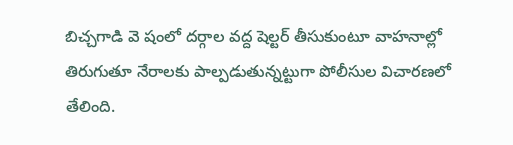బిచ్చగాడి వె షంలో దర్గాల వద్ద షెల్టర్ తీసుకుంటూ వాహనాల్లో తిరుగుతూ నేరాలకు పాల్పడుతున్నట్టుగా పోలీసుల విచారణలో తేలింది.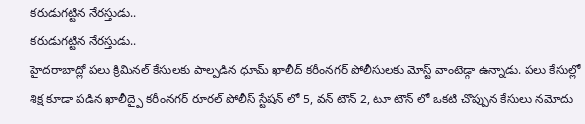కరుడుగట్టిన నేరస్తుడు..
కరుడుగట్టిన నేరస్తుడు..
హైదరాబాద్లో పలు క్రిమినల్ కేసులకు పాల్పడిన ధూమ్ ఖాలీద్ కరీంనగర్ పోలీసులకు మోస్ట్ వాంటెడ్గా ఉన్నాడు. పలు కేసుల్లో శిక్ష కూడా పడిన ఖాలీద్పై కరీంనగర్ రూరల్ పోలీస్ స్టేషన్ లో 5, వన్ టౌన్ 2, టూ టౌన్ లో ఒకటి చొప్పున కేసులు నమోదు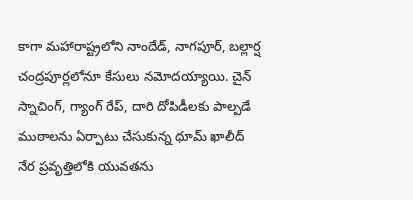కాగా మహారాష్ట్రలోని నాందేడ్, నాగపూర్, బల్లార్ష చంద్రపూర్లలోనూ కేసులు నమోదయ్యాయి. చైన్ స్నాచింగ్, గ్యాంగ్ రేప్, దారి దోపిడీలకు పాల్పడే ముఠాలను ఏర్పాటు చేసుకున్న ధూమ్ ఖాలీద్ నేర ప్రవృత్తిలోకి యువతను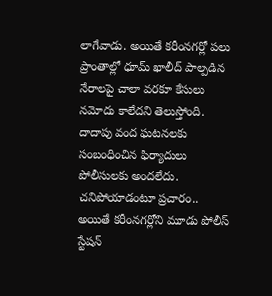లాగేవాడు. అయితే కరీంనగర్లో పలు ప్రాంతాల్లో ధూమ్ ఖాలీద్ పాల్పడిన నేరాలపై చాలా వరకూ కేసులు నమోదు కాలేదని తెలుస్తోంది. దాదాపు వంద ఘటనలకు సంబంధించిన ఫిర్యాదులు పోలీసులకు అందలేదు.
చనిపోయాడంటూ ప్రచారం..
అయితే కరీంనగర్లోని మూడు పోలీస్ స్టేషన్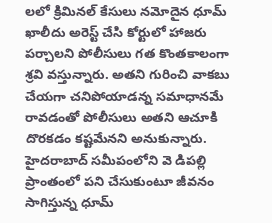లలో క్రిమినల్ కేసులు నమోదైన ధూమ్ ఖాలీదు అరెస్ట్ చేసి కోర్టులో హాజరు పర్చాలని పోలీసులు గత కొంతకాలంగా శ్రవి వస్తున్నారు. అతని గురించి వాకబు చేయగా చనిపోయాడన్న సమాధానమే రావడంతో పోలీసులు అతని ఆచూకి దొరకడం కష్టమేనని అనుకున్నారు. హైదరాబాద్ సమీపంలోని వె డిపల్లి ప్రాంతంలో పని చేసుకుంటూ జీవనం సాగిస్తున్న ధూమ్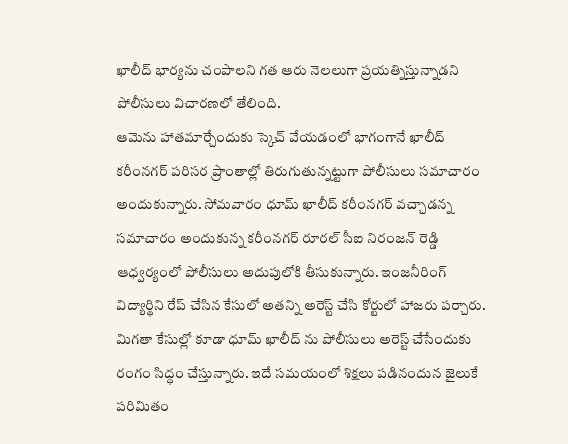ఖాలీద్ భార్యను చంపాలని గత ఆరు నెలలుగా ప్రయత్నిస్తున్నాడని పోలీసులు విచారణలో తేలింది.
ఆమెను హాతమార్చేందుకు స్కెచ్ వేయడంలో భాగంగానే ఖాలీద్ కరీంనగర్ పరిసర ప్రాంతాల్లో తిరుగుతున్నట్టుగా పోలీసులు సమాచారం అందుకున్నారు. సోమవారం ధూమ్ ఖాలీద్ కరీంనగర్ వచ్చాడన్న సమాచారం అందుకున్న కరీంనగర్ రూరల్ సీఐ నిరంజన్ రెడ్డి ఆధ్వర్యంలో పోలీసులు అదుపులోకి తీసుకున్నారు. ఇంజనీరింగ్ విద్యార్థిని రేప్ చేసిన కేసులో అతన్ని అరెస్ట్ చేసి కోర్టులో హాజరు పర్చారు. మిగతా కేసుల్లో కూడా ధూమ్ ఖాలీద్ ను పోలీసులు అరెస్ట్ చేసేందుకు రంగం సిద్ధం చేస్తున్నారు. ఇదే సమయంలో శిక్షలు పడినందున జైలుకే పరిమితం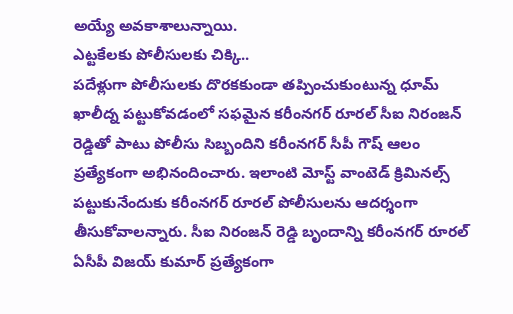అయ్యే అవకాశాలున్నాయి.
ఎట్టకేలకు పోలీసులకు చిక్కి..
పదేళ్లుగా పోలీసులకు దొరకకుండా తప్పించుకుంటున్న ధూమ్ ఖాలీద్న పట్టుకోవడంలో సఫమైన కరీంనగర్ రూరల్ సీఐ నిరంజన్ రెడ్డితో పాటు పోలీసు సిబ్బందిని కరీంనగర్ సీపీ గౌష్ ఆలం ప్రత్యేకంగా అభినందించారు. ఇలాంటి మోస్ట్ వాంటెడ్ క్రిమినల్స్ పట్టుకునేందుకు కరీంనగర్ రూరల్ పోలీసులను ఆదర్శంగా తీసుకోవాలన్నారు. సీఐ నిరంజన్ రెడ్డి బృందాన్ని కరీంనగర్ రూరల్ ఏసీపీ విజయ్ కుమార్ ప్రత్యేకంగా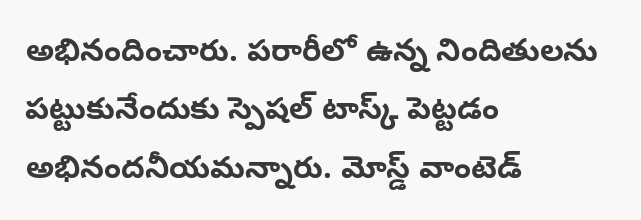అభినందించారు. పరారీలో ఉన్న నిందితులను పట్టుకునేందుకు స్పెషల్ టాస్క్ పెట్టడం అభినందనీయమన్నారు. మోస్డ్ వాంటెడ్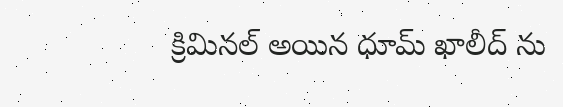క్రిమినల్ అయిన ధూమ్ ఖాలీద్ ను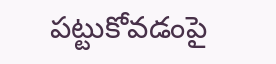పట్టుకోవడంపై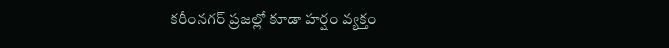కరీంనగర్ ప్రజల్లో కూడా హర్షం వ్యక్తం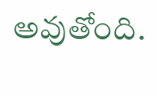అవుతోంది.